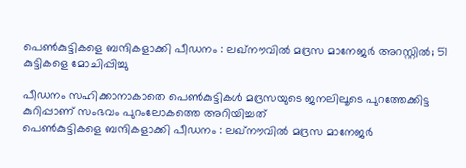പെണ്‍കുട്ടികളെ ബന്ദികളാക്കി പീഡനം : ലഖ്‌നൗവില്‍ മദ്രസ മാനേജര്‍ അറസ്റ്റില്‍; 51 കുട്ടികളെ മോചിപ്പിച്ചു

പീഡനം സഹിക്കാനാകാതെ പെണ്‍കുട്ടികള്‍ മദ്രസയുടെ ജനലിലൂടെ പുറത്തേക്കിട്ട കുറിപ്പാണ് സംഭവം പുറംലോകത്തെ അറിയിച്ചത്
പെണ്‍കുട്ടികളെ ബന്ദികളാക്കി പീഡനം : ലഖ്‌നൗവില്‍ മദ്രസ മാനേജര്‍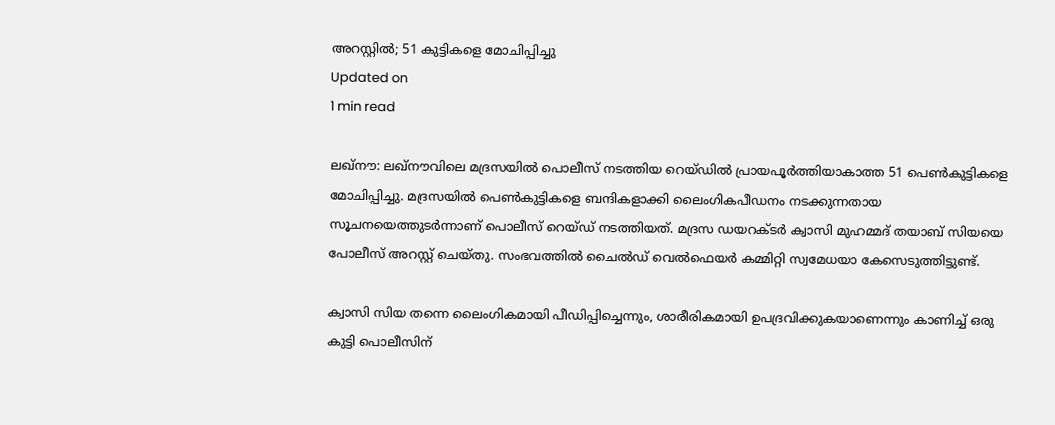അറസ്റ്റില്‍; 51 കുട്ടികളെ മോചിപ്പിച്ചു
Updated on
1 min read

ലഖ്‌നൗ: ലഖ്‌നൗവിലെ മദ്രസയില്‍ പൊലീസ് നടത്തിയ റെയ്ഡില്‍ പ്രായപൂര്‍ത്തിയാകാത്ത 51 പെണ്‍കുട്ടികളെ മോചിപ്പിച്ചു. മദ്രസയില്‍ പെണ്‍കുട്ടികളെ ബന്ദികളാക്കി ലൈംഗികപീഡനം നടക്കുന്നതായ സൂചനയെത്തുടര്‍ന്നാണ് പൊലീസ് റെയ്ഡ് നടത്തിയത്. മദ്രസ ഡയറക്ടര്‍ ക്വാസി മുഹമ്മദ് തയാബ് സിയയെ പോലീസ് അറസ്റ്റ് ചെയ്തു. സംഭവത്തില്‍ ചൈല്‍ഡ് വെല്‍ഫെയര്‍ കമ്മിറ്റി സ്വമേധയാ കേസെടുത്തിട്ടുണ്ട്.

ക്വാസി സിയ തന്നെ ലൈംഗികമായി പീഡിപ്പിച്ചെന്നും, ശാരീരികമായി ഉപദ്രവിക്കുകയാണെന്നും കാണിച്ച് ഒരു കുട്ടി പൊലീസിന്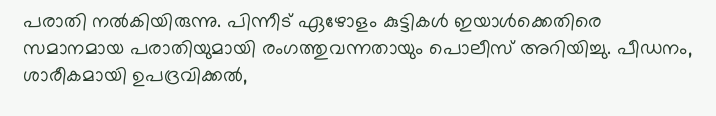പരാതി നല്‍കിയിരുന്നു. പിന്നീട് ഏഴോളം കുട്ടികള്‍ ഇയാള്‍ക്കെതിരെ സമാനമായ പരാതിയുമായി രംഗത്തുവന്നതായും പൊലീസ് അറിയിച്ചു. പീഡനം, ശാരീകമായി ഉപദ്രവിക്കല്‍,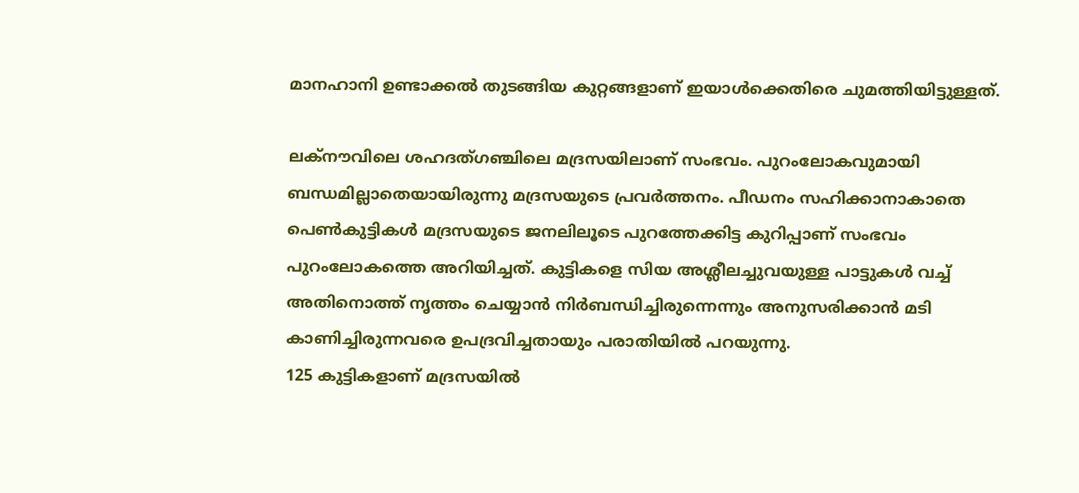മാനഹാനി ഉണ്ടാക്കല്‍ തുടങ്ങിയ കുറ്റങ്ങളാണ് ഇയാള്‍ക്കെതിരെ ചുമത്തിയിട്ടുള്ളത്.

ലക്‌നൗവിലെ ശഹദത്ഗഞ്ചിലെ മദ്രസയിലാണ് സംഭവം. പുറംലോകവുമായി ബന്ധമില്ലാതെയായിരുന്നു മദ്രസയുടെ പ്രവര്‍ത്തനം. പീഡനം സഹിക്കാനാകാതെ പെണ്‍കുട്ടികള്‍ മദ്രസയുടെ ജനലിലൂടെ പുറത്തേക്കിട്ട കുറിപ്പാണ് സംഭവം പുറംലോകത്തെ അറിയിച്ചത്. കുട്ടികളെ സിയ അശ്ലീലച്ചുവയുള്ള പാട്ടുകള്‍ വച്ച് അതിനൊത്ത് നൃത്തം ചെയ്യാന്‍ നിര്‍ബന്ധിച്ചിരുന്നെന്നും അനുസരിക്കാന്‍ മടി കാണിച്ചിരുന്നവരെ ഉപദ്രവിച്ചതായും പരാതിയില്‍ പറയുന്നു.
125 കുട്ടികളാണ് മദ്രസയില്‍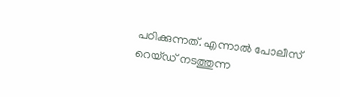പഠിക്കുന്നത്. എന്നാല്‍ പോലീസ് റെയ്ഡ് നടത്തുന്ന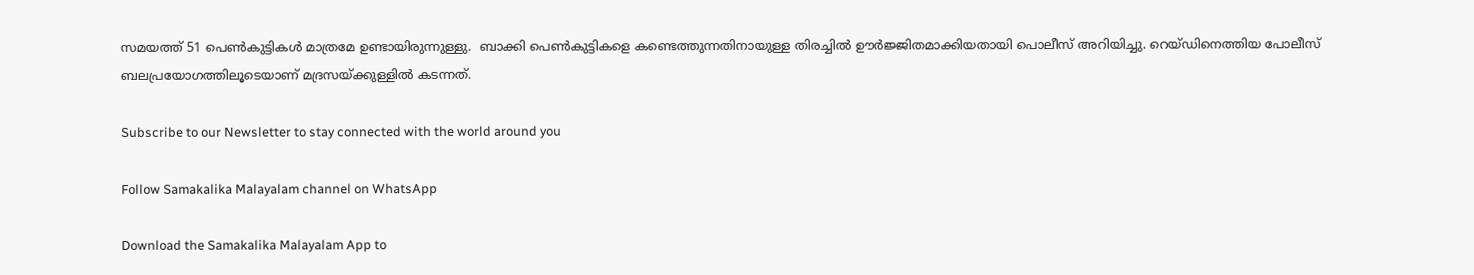സമയത്ത് 51 പെണ്‍കുട്ടികള്‍ മാത്രമേ ഉണ്ടായിരുന്നുള്ളു.  ബാക്കി പെണ്‍കുട്ടികളെ കണ്ടെത്തുന്നതിനായുള്ള തിരച്ചില്‍ ഊര്‍ജ്ജിതമാക്കിയതായി പൊലീസ് അറിയിച്ചു. റെയ്ഡിനെത്തിയ പോലീസ് ബലപ്രയോഗത്തിലൂടെയാണ് മദ്രസയ്ക്കുള്ളില്‍ കടന്നത്.

Subscribe to our Newsletter to stay connected with the world around you

Follow Samakalika Malayalam channel on WhatsApp

Download the Samakalika Malayalam App to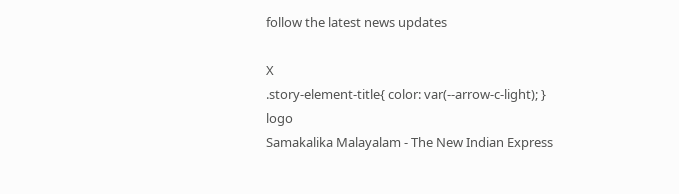follow the latest news updates

X
.story-element-title{ color: var(--arrow-c-light); }
logo
Samakalika Malayalam - The New Indian Express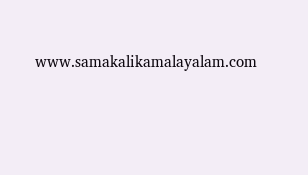www.samakalikamalayalam.com